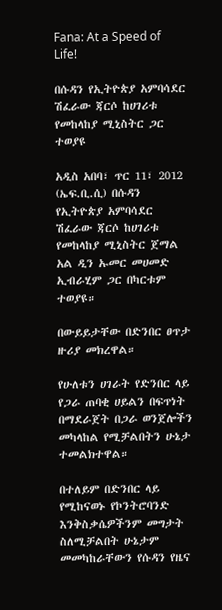Fana: At a Speed of Life!

በሱዳን የኢትዮጵያ አምባሳደር ሽፈራው ጃርሶ ከሀገሪቱ የመከላከያ ሚኒስትር ጋር ተወያዩ

አዲስ አበባ፣ ጥር 11፣ 2012 (ኤፍ.ቢ.ሲ) በሱዳን የኢትዮጵያ አምባሳደር ሽፈራው ጃርሶ ከሀገሪቱ የመከላከያ ሚኒስትር ጀማል አል ዲን ኡመር መሀመድ ኢብራሂም ጋር በካርቱም ተወያዩ።

በውይይታቸው በድንበር ፀጥታ ዙሪያ መክረዋል።

የሁለቱን ሀገራት የድንበር ላይ የጋራ ጠባቂ ሀይልን በፍጥነት በማደራጀት በጋራ ወንጀሎችን መካላከል የሚቻልበትን ሁኔታ ተመልክተዋል።

በተለይም በድንበር ላይ የሚከናወኑ የኮንትሮባንድ እንቅስቃሴዎችንም መግታት ስለሚቻልበት ሁኔታም መመካከራቸውን የሱዳን የዜና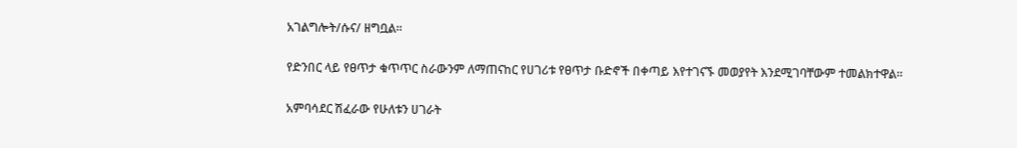አገልግሎት/ሱና/ ዘግቧል።

የድንበር ላይ የፀጥታ ቁጥጥር ስራውንም ለማጠናከር የሀገሪቱ የፀጥታ ቡድኖች በቀጣይ እየተገናኙ መወያየት እንደሚገባቸውም ተመልክተዋል።

አምባሳደር ሽፈራው የሁለቱን ሀገራት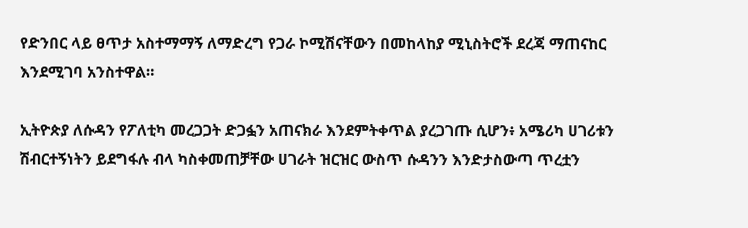የድንበር ላይ ፀጥታ አስተማማኝ ለማድረግ የጋራ ኮሚሽናቸውን በመከላከያ ሚኒስትሮች ደረጃ ማጠናከር እንደሚገባ አንስተዋል።

ኢትዮጵያ ለሱዳን የፖለቲካ መረጋጋት ድጋፏን አጠናክራ እንደምትቀጥል ያረጋገጡ ሲሆን፥ አሜሪካ ሀገሪቱን ሽብርተኝነትን ይደግፋሉ ብላ ካስቀመጠቻቸው ሀገራት ዝርዝር ውስጥ ሱዳንን እንድታስውጣ ጥረቷን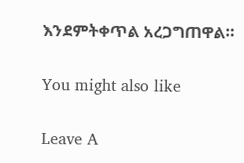እንደምትቀጥል አረጋግጠዋል።

You might also like

Leave A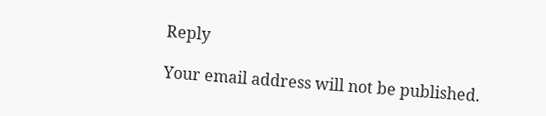Reply

Your email address will not be published.